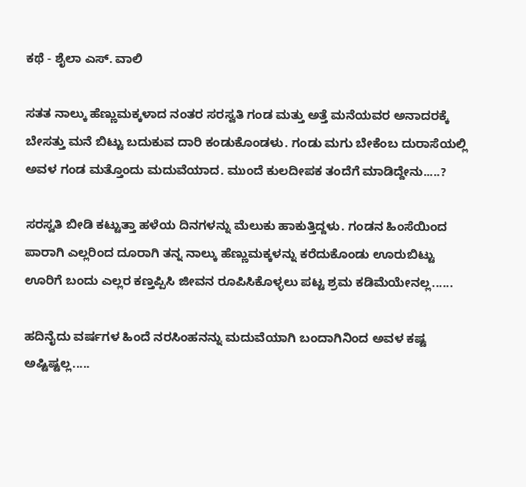ಕಥೆ - ಶೈಲಾ ಎಸ್‌. ವಾಲಿ

ಸತತ ನಾಲ್ಕು ಹೆಣ್ಣುಮಕ್ಕಳಾದ ನಂತರ ಸರಸ್ವತಿ ಗಂಡ ಮತ್ತು ಅತ್ತೆ ಮನೆಯವರ ಅನಾದರಕ್ಕೆ ಬೇಸತ್ತು ಮನೆ ಬಿಟ್ಟು ಬದುಕುವ ದಾರಿ ಕಂಡುಕೊಂಡಳು. ಗಂಡು ಮಗು ಬೇಕೆಂಬ ದುರಾಸೆಯಲ್ಲಿ ಅವಳ ಗಂಡ ಮತ್ತೊಂದು ಮದುವೆಯಾದ. ಮುಂದೆ ಕುಲದೀಪಕ ತಂದೆಗೆ ಮಾಡಿದ್ದೇನು.....?

ಸರಸ್ವತಿ ಬೀಡಿ ಕಟ್ಟುತ್ತಾ ಹಳೆಯ ದಿನಗಳನ್ನು ಮೆಲುಕು ಹಾಕುತ್ತಿದ್ದಳು. ಗಂಡನ ಹಿಂಸೆಯಿಂದ ಪಾರಾಗಿ ಎಲ್ಲರಿಂದ ದೂರಾಗಿ ತನ್ನ ನಾಲ್ಕು ಹೆಣ್ಣುಮಕ್ಕಳನ್ನು ಕರೆದುಕೊಂಡು ಊರುಬಿಟ್ಟು ಊರಿಗೆ ಬಂದು ಎಲ್ಲರ ಕಣ್ತಪ್ಪಿಸಿ ಜೀವನ ರೂಪಿಸಿಕೊಳ್ಳಲು ಪಟ್ಟ ಶ್ರಮ ಕಡಿಮೆಯೇನಲ್ಲ......

ಹದಿನೈದು ವರ್ಷಗಳ ಹಿಂದೆ ನರಸಿಂಹನನ್ನು ಮದುವೆಯಾಗಿ ಬಂದಾಗಿನಿಂದ ಅವಳ ಕಷ್ಟ ಅಷ್ಟಿಷ್ಟಲ್ಲ.....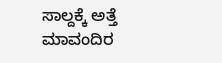ಸಾಲ್ದಕ್ಕೆ ಅತ್ತೆ ಮಾವಂದಿರ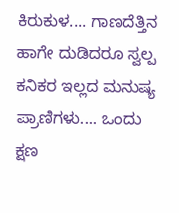ಕಿರುಕುಳ.... ಗಾಣದೆತ್ತಿನ ಹಾಗೇ ದುಡಿದರೂ ಸ್ವಲ್ಪ ಕನಿಕರ ಇಲ್ಲದ ಮನುಷ್ಯ ಪ್ರಾಣಿಗಳು.... ಒಂದು ಕ್ಷಣ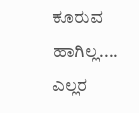ಕೂರುವ ಹಾಗಿಲ್ಲ.... ಎಲ್ಲರ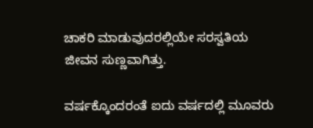ಚಾಕರಿ ಮಾಡುವುದರಲ್ಲಿಯೇ ಸರಸ್ವತಿಯ ಜೀವನ ಸುಣ್ಣವಾಗಿತ್ತು.

ವರ್ಷಕ್ಕೊಂದರಂತೆ ಐದು ವರ್ಷದಲ್ಲಿ ಮೂವರು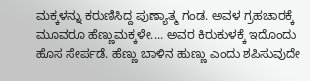ಮಕ್ಕಳನ್ನು ಕರುಣಿಸಿದ್ದ ಪುಣ್ಯಾತ್ಮ ಗಂಡ. ಅವಳ ಗ್ರಹಚಾರಕ್ಕೆ ಮೂವರೂ ಹೆಣ್ಣುಮಕ್ಕಳೇ.... ಅವರ ಕಿರುಕುಳಕ್ಕೆ ಇದೊಂದು ಹೊಸ ಸೇರ್ಪಡೆ. ಹೆಣ್ಣು ಬಾಳಿನ ಹುಣ್ಣು ಎಂದು ಶಪಿಸುವುದೇ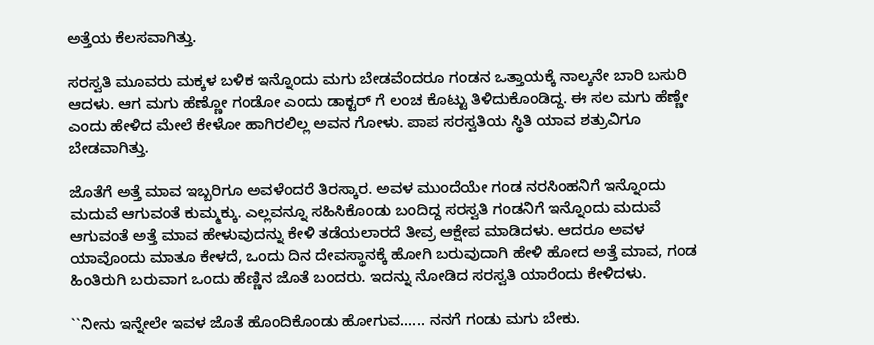ಅತ್ತೆಯ ಕೆಲಸವಾಗಿತ್ತು.

ಸರಸ್ವತಿ ಮೂವರು ಮಕ್ಕಳ ಬಳಿಕ ಇನ್ನೊಂದು ಮಗು ಬೇಡವೆಂದರೂ ಗಂಡನ ಒತ್ತಾಯಕ್ಕೆ ನಾಲ್ಕನೇ ಬಾರಿ ಬಸುರಿ ಆದಳು. ಆಗ ಮಗು ಹೆಣ್ಣೋ ಗಂಡೋ ಎಂದು ಡಾಕ್ಟರ್‌ ಗೆ ಲಂಚ ಕೊಟ್ಟು ತಿಳಿದುಕೊಂಡಿದ್ದ. ಈ ಸಲ ಮಗು ಹೆಣ್ಣೇ ಎಂದು ಹೇಳಿದ ಮೇಲೆ ಕೇಳೋ ಹಾಗಿರಲಿಲ್ಲ ಅವನ ಗೋಳು. ಪಾಪ ಸರಸ್ವತಿಯ ಸ್ಥಿತಿ ಯಾವ ಶತ್ರುವಿಗೂ ಬೇಡವಾಗಿತ್ತು.

ಜೊತೆಗೆ ಅತ್ತೆ ಮಾವ ಇಬ್ಬರಿಗೂ ಅವಳೆಂದರೆ ತಿರಸ್ಕಾರ. ಅವಳ ಮುಂದೆಯೇ ಗಂಡ ನರಸಿಂಹನಿಗೆ ಇನ್ನೊಂದು ಮದುವೆ ಆಗುವಂತೆ ಕುಮ್ಮಕ್ಕು. ಎಲ್ಲವನ್ನೂ ಸಹಿಸಿಕೊಂಡು ಬಂದಿದ್ದ ಸರಸ್ವತಿ ಗಂಡನಿಗೆ ಇನ್ನೊಂದು ಮದುವೆ ಆಗುವಂತೆ ಅತ್ತೆ ಮಾವ ಹೇಳುವುದನ್ನು ಕೇಳಿ ತಡೆಯಲಾರದೆ ತೀವ್ರ ಆಕ್ಷೇಪ ಮಾಡಿದಳು. ಆದರೂ ಅವಳ ಯಾವೊಂದು ಮಾತೂ ಕೇಳದೆ, ಒಂದು ದಿನ ದೇವಸ್ಥಾನಕ್ಕೆ ಹೋಗಿ ಬರುವುದಾಗಿ ಹೇಳಿ ಹೋದ ಅತ್ತೆ ಮಾವ, ಗಂಡ ಹಿಂತಿರುಗಿ ಬರುವಾಗ ಒಂದು ಹೆಣ್ಣಿನ ಜೊತೆ ಬಂದರು. ಇದನ್ನು ನೋಡಿದ ಸರಸ್ವತಿ ಯಾರೆಂದು ಕೇಳಿದಳು.

``ನೀನು ಇನ್ನೇಲೇ ಇವಳ ಜೊತೆ ಹೊಂದಿಕೊಂಡು ಹೋಗುವ...... ನನಗೆ ಗಂಡು ಮಗು ಬೇಕು.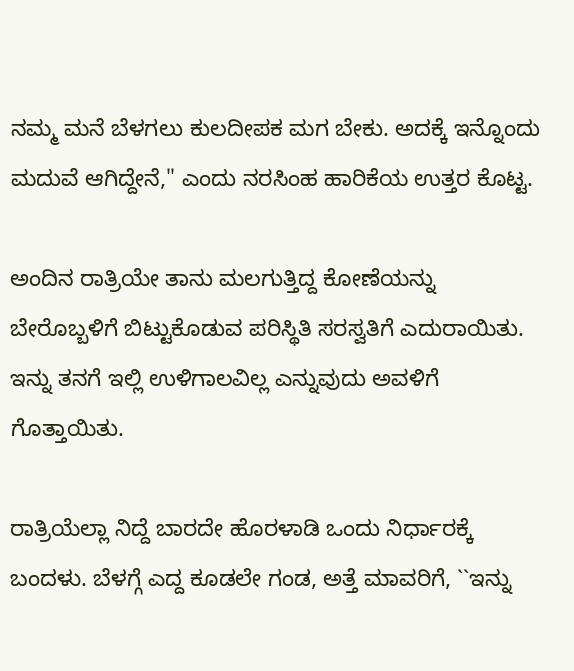ನಮ್ಮ ಮನೆ ಬೆಳಗಲು ಕುಲದೀಪಕ ಮಗ ಬೇಕು. ಅದಕ್ಕೆ ಇನ್ನೊಂದು ಮದುವೆ ಆಗಿದ್ದೇನೆ,'' ಎಂದು ನರಸಿಂಹ ಹಾರಿಕೆಯ ಉತ್ತರ ಕೊಟ್ಟ.

ಅಂದಿನ ರಾತ್ರಿಯೇ ತಾನು ಮಲಗುತ್ತಿದ್ದ ಕೋಣೆಯನ್ನು ಬೇರೊಬ್ಬಳಿಗೆ ಬಿಟ್ಟುಕೊಡುವ ಪರಿಸ್ಥಿತಿ ಸರಸ್ವತಿಗೆ ಎದುರಾಯಿತು. ಇನ್ನು ತನಗೆ ಇಲ್ಲಿ ಉಳಿಗಾಲವಿಲ್ಲ ಎನ್ನುವುದು ಅವಳಿಗೆ ಗೊತ್ತಾಯಿತು.

ರಾತ್ರಿಯೆಲ್ಲಾ ನಿದ್ದೆ ಬಾರದೇ ಹೊರಳಾಡಿ ಒಂದು ನಿರ್ಧಾರಕ್ಕೆ ಬಂದಳು. ಬೆಳಗ್ಗೆ ಎದ್ದ ಕೂಡಲೇ ಗಂಡ, ಅತ್ತೆ ಮಾವರಿಗೆ, ``ಇನ್ನು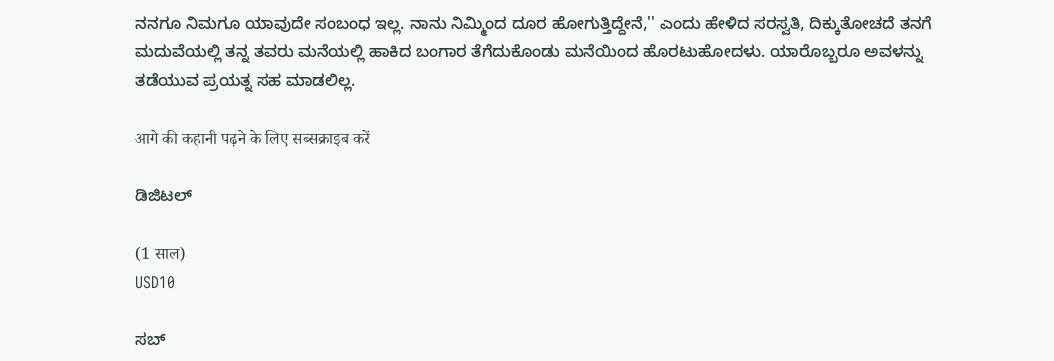ನನಗೂ ನಿಮಗೂ ಯಾವುದೇ ಸಂಬಂಧ ಇಲ್ಲ. ನಾನು ನಿಮ್ಮಿಂದ ದೂರ ಹೋಗುತ್ತಿದ್ದೇನೆ,'' ಎಂದು ಹೇಳಿದ ಸರಸ್ವತಿ, ದಿಕ್ಕುತೋಚದೆ ತನಗೆ ಮದುವೆಯಲ್ಲಿ ತನ್ನ ತವರು ಮನೆಯಲ್ಲಿ ಹಾಕಿದ ಬಂಗಾರ ತೆಗೆದುಕೊಂಡು ಮನೆಯಿಂದ ಹೊರಟುಹೋದಳು. ಯಾರೊಬ್ಬರೂ ಅವಳನ್ನು ತಡೆಯುವ ಪ್ರಯತ್ನ ಸಹ ಮಾಡಲಿಲ್ಲ.

आगे की कहानी पढ़ने के लिए सब्सक्राइब करें

ಡಿಜಿಟಲ್

(1 साल)
USD10

ಸಬ್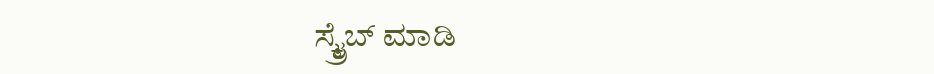ಸ್ಕ್ರೈಬ್ ಮಾಡಿ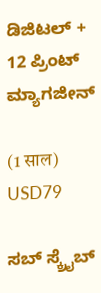ಡಿಜಿಟಲ್ + 12 ಪ್ರಿಂಟ್ ಮ್ಯಾಗಜೀನ್

(1 साल)
USD79

ಸಬ್ ಸ್ಕ್ರೈಬ್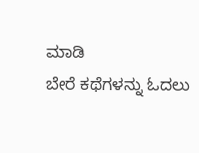ಮಾಡಿ
ಬೇರೆ ಕಥೆಗಳನ್ನು ಓದಲು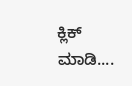ಕ್ಲಿಕ್ ಮಾಡಿ....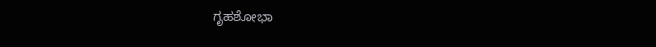ಗೃಹಶೋಭಾ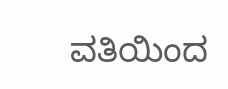ವತಿಯಿಂದ